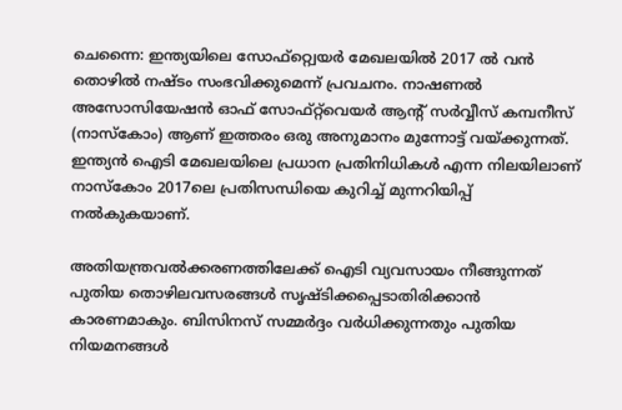ചെന്നൈ: ഇന്ത്യയിലെ സോഫ്റ്റ്വെയര്‍ മേഖലയില്‍ 2017 ല്‍ വന്‍ തൊഴില്‍ നഷ്ടം സംഭവിക്കുമെന്ന് പ്രവചനം. നാഷണല്‍ അസോസിയേഷന്‍ ഓഫ് സോഫ്റ്റ്‌വെയര്‍ ആന്റ് സര്‍വ്വീസ് കമ്പനീസ് (നാസ്കോം) ആണ് ഇത്തരം ഒരു അനുമാനം മുന്നോട്ട് വയ്ക്കുന്നത്. ഇന്ത്യന്‍ ഐടി മേഖലയിലെ പ്രധാന പ്രതിനിധികള്‍ എന്ന നിലയിലാണ് നാസ്കോം 2017ലെ പ്രതിസന്ധിയെ കുറിച്ച് മുന്നറിയിപ്പ് നല്‍കുകയാണ്.

അതിയന്ത്രവല്‍ക്കരണത്തിലേക്ക് ഐടി വ്യവസായം നീങ്ങുന്നത് പുതിയ തൊഴിലവസരങ്ങള്‍ സൃഷ്ടിക്കപ്പെടാതിരിക്കാന്‍ കാരണമാകും. ബിസിനസ് സമ്മര്‍ദ്ദം വര്‍ധിക്കുന്നതും പുതിയ നിയമനങ്ങള്‍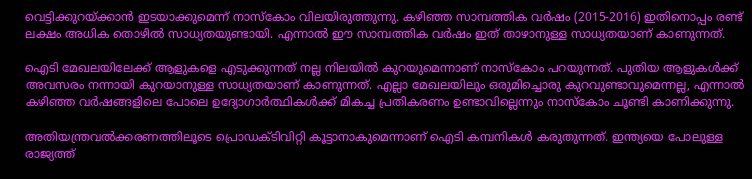വെട്ടിക്കുറയ്ക്കാന്‍ ഇടയാക്കുമെന്ന് നാസ്‌കോം വിലയിരുത്തുന്നു. കഴിഞ്ഞ സാമ്പത്തിക വര്‍ഷം (2015-2016) ഇതിനൊപ്പം രണ്ട് ലക്ഷം അധിക തൊഴില്‍ സാധ്യതയുണ്ടായി. എന്നാല്‍ ഈ സാമ്പത്തിക വര്‍ഷം ഇത് താഴാനുള്ള സാധ്യതയാണ് കാണുന്നത്.

ഐടി മേഖലയിലേക്ക് ആളുകളെ എടുക്കുന്നത് നല്ല നിലയില്‍ കുറയുമെന്നാണ് നാസ്കോം പറയുന്നത്. പുതിയ ആളുകള്‍ക്ക് അവസരം നന്നായി കുറയാനുള്ള സാധ്യതയാണ് കാണുന്നത്. എല്ലാ മേഖലയിലും ഒരുമിച്ചൊരു കുറവുണ്ടാവുമെന്നല്ല, എന്നാല്‍ കഴിഞ്ഞ വര്‍ഷങ്ങളിലെ പോലെ ഉദ്യോഗാര്‍ത്ഥികള്‍ക്ക് മികച്ച പ്രതികരണം ഉണ്ടാവില്ലെന്നും നാസ്‌കോം ചൂണ്ടി കാണിക്കുന്നു.

അതിയന്ത്രവല്‍ക്കരണത്തിലൂടെ പ്രൊഡക്ടിവിറ്റി കൂട്ടാനാകുമെന്നാണ് ഐടി കമ്പനികള്‍ കരുതുന്നത്. ഇന്ത്യയെ പോലുള്ള രാജ്യത്ത്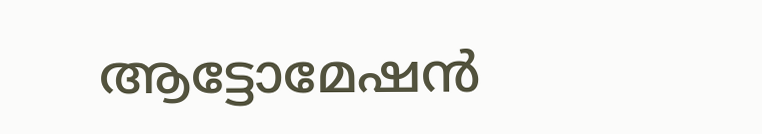ആട്ടോമേഷന്‍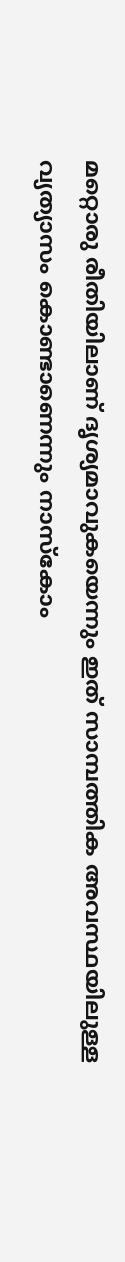മറ്റൊരു രീതിയിലാണ് ദൃശ്യമാവുകയെന്നും ഇത് സാമ്പത്തിക അവസ്ഥയിലുള്ള വ്യത്യാസം കൊണ്ടാണെന്നും നാസ്‌കോം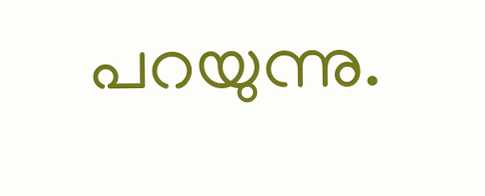പറയുന്നു.